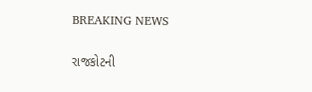BREAKING NEWS

રાજકોટની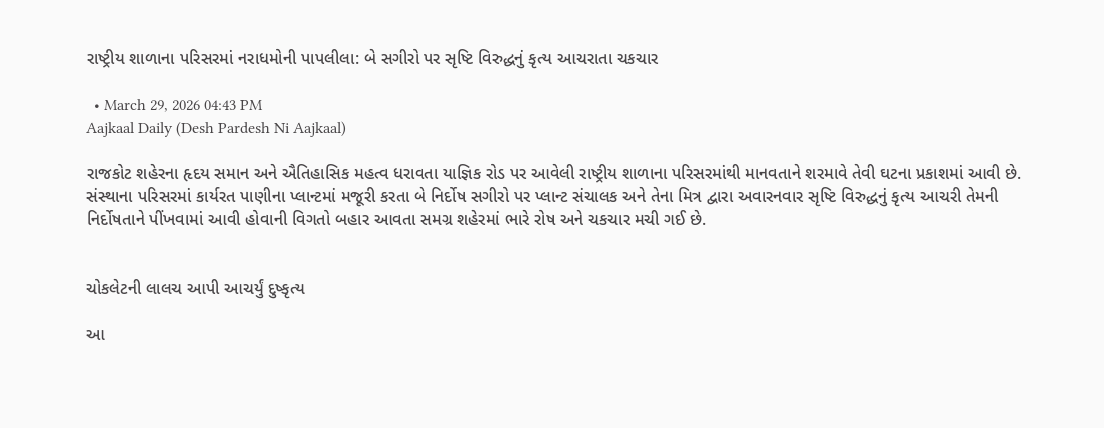રાષ્ટ્રીય શાળાના પરિસરમાં નરાધમોની પાપલીલા: બે સગીરો પર સૃષ્ટિ વિરુદ્ધનું કૃત્ય આચરાતા ચકચાર

  • March 29, 2026 04:43 PM
Aajkaal Daily (Desh Pardesh Ni Aajkaal)

રાજકોટ શહેરના હૃદય સમાન અને ઐતિહાસિક મહત્વ ધરાવતા યાજ્ઞિક રોડ પર આવેલી રાષ્ટ્રીય શાળાના પરિસરમાંથી માનવતાને શરમાવે તેવી ઘટના પ્રકાશમાં આવી છે. સંસ્થાના પરિસરમાં કાર્યરત પાણીના પ્લાન્ટમાં મજૂરી કરતા બે નિર્દોષ સગીરો પર પ્લાન્ટ સંચાલક અને તેના મિત્ર દ્વારા અવારનવાર સૃષ્ટિ વિરુદ્ધનું કૃત્ય આચરી તેમની નિર્દોષતાને પીંખવામાં આવી હોવાની વિગતો બહાર આવતા સમગ્ર શહેરમાં ભારે રોષ અને ચકચાર મચી ગઈ છે.


ચોકલેટની લાલચ આપી આચર્યું દુષ્કૃત્ય

આ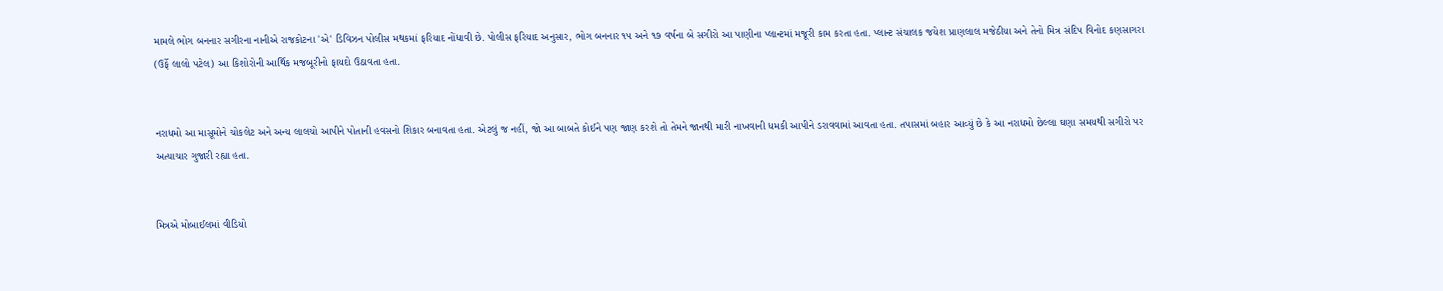મામલે ભોગ બનનાર સગીરના નાનીએ રાજકોટના 'એ' ડિવિઝન પોલીસ મથકમાં ફરિયાદ નોંધાવી છે. પોલીસ ફરિયાદ અનુસાર, ભોગ બનનાર ૧૫ અને ૧૭ વર્ષના બે સગીરો આ પાણીના પ્લાન્ટમાં મજૂરી કામ કરતા હતા. પ્લાન્ટ સંચાલક જયેશ પ્રાણલાલ મજેઠીયા અને તેનો મિત્ર સંદિપ વિનોદ કણસાગરા (ઉર્ફે લાલો પટેલ) આ કિશોરોની આર્થિક મજબૂરીનો ફાયદો ઉઠાવતા હતા.


નરાધમો આ માસૂમોને ચોકલેટ અને અન્ય લાલચો આપીને પોતાની હવસનો શિકાર બનાવતા હતા. એટલું જ નહીં, જો આ બાબતે કોઈને પણ જાણ કરશે તો તેમને જાનથી મારી નાખવાની ધમકી આપીને ડરાવવામાં આવતા હતા. તપાસમાં બહાર આવ્યું છે કે આ નરાધમો છેલ્લા ઘણા સમયથી સગીરો પર અત્યાચાર ગુજારી રહ્યા હતા.


મિત્રએ મોબાઈલમાં વીડિયો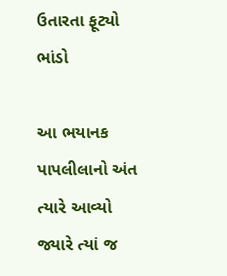ઉતારતા ફૂટ્યો ભાંડો

આ ભયાનક પાપલીલાનો અંત ત્યારે આવ્યો જ્યારે ત્યાં જ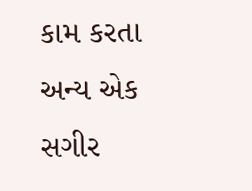કામ કરતા અન્ય એક સગીર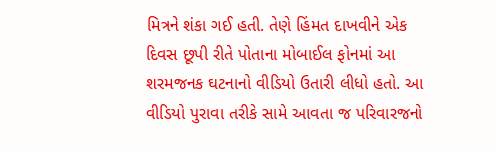મિત્રને શંકા ગઈ હતી. તેણે હિંમત દાખવીને એક દિવસ છૂપી રીતે પોતાના મોબાઈલ ફોનમાં આ શરમજનક ઘટનાનો વીડિયો ઉતારી લીધો હતો. આ વીડિયો પુરાવા તરીકે સામે આવતા જ પરિવારજનો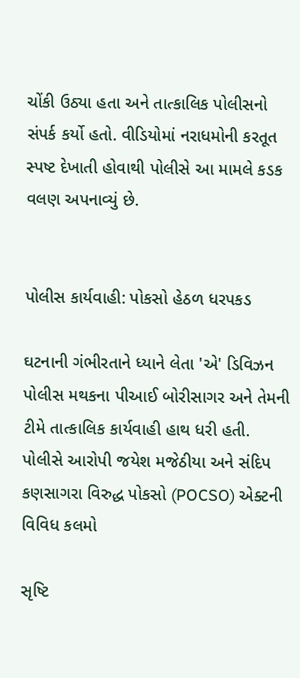ચોંકી ઉઠ્યા હતા અને તાત્કાલિક પોલીસનો સંપર્ક કર્યો હતો. વીડિયોમાં નરાધમોની કરતૂત સ્પષ્ટ દેખાતી હોવાથી પોલીસે આ મામલે કડક વલણ અપનાવ્યું છે.


પોલીસ કાર્યવાહી: પોકસો હેઠળ ધરપકડ

ઘટનાની ગંભીરતાને ધ્યાને લેતા 'એ' ડિવિઝન પોલીસ મથકના પીઆઈ બોરીસાગર અને તેમની ટીમે તાત્કાલિક કાર્યવાહી હાથ ધરી હતી. પોલીસે આરોપી જયેશ મજેઠીયા અને સંદિપ કણસાગરા વિરુદ્ધ પોકસો (POCSO) એક્ટની વિવિધ કલમો

સૃષ્ટિ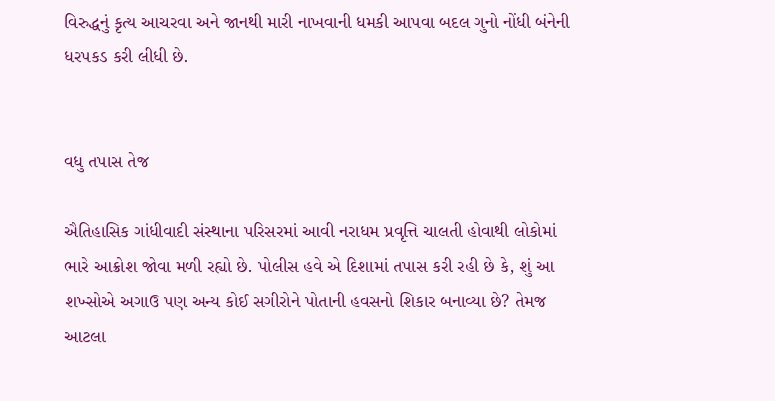વિરુદ્ધનું કૃત્ય આચરવા અને જાનથી મારી નાખવાની ધમકી આપવા બદલ ગુનો નોંધી બંનેની ધરપકડ કરી લીધી છે.


વધુ તપાસ તેજ

ઐતિહાસિક ગાંધીવાદી સંસ્થાના પરિસરમાં આવી નરાધમ પ્રવૃત્તિ ચાલતી હોવાથી લોકોમાં ભારે આક્રોશ જોવા મળી રહ્યો છે. પોલીસ હવે એ દિશામાં તપાસ કરી રહી છે કે, શું આ શખ્સોએ અગાઉ પણ અન્ય કોઈ સગીરોને પોતાની હવસનો શિકાર બનાવ્યા છે? તેમજ આટલા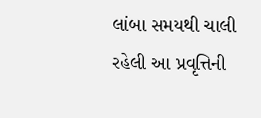લાંબા સમયથી ચાલી રહેલી આ પ્રવૃત્તિની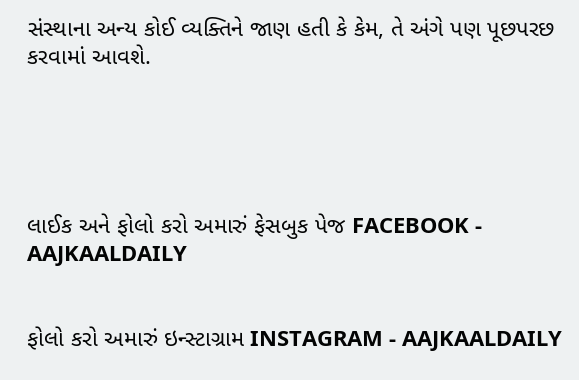સંસ્થાના અન્ય કોઈ વ્યક્તિને જાણ હતી કે કેમ, તે અંગે પણ પૂછપરછ કરવામાં આવશે.





લાઈક અને ફોલો કરો અમારું ફેસબુક પેજ FACEBOOK - AAJKAALDAILY


ફોલો કરો અમારું ઇન્સ્ટાગ્રામ INSTAGRAM - AAJKAALDAILY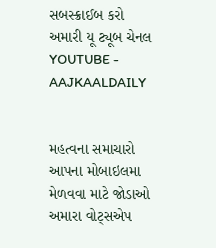સબસ્ક્રાઈબ કરો અમારી યૂ ટ્યૂબ ચેનલ YOUTUBE - AAJKAALDAILY


મહત્વના સમાચારો આપના મોબાઇલમા મેળવવા માટે જોડાઓ અમારા વોટ્સએપ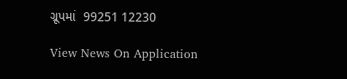ગ્રૂપમાં  99251 12230

View News On Application